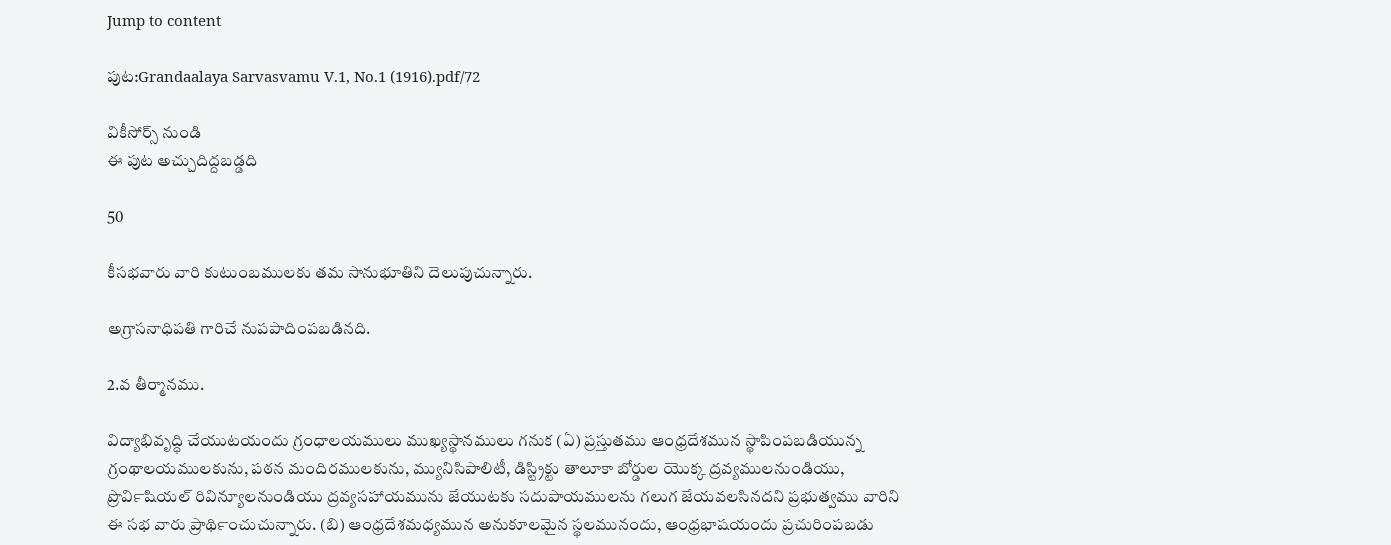Jump to content

పుట:Grandaalaya Sarvasvamu V.1, No.1 (1916).pdf/72

వికీసోర్స్ నుండి
ఈ పుట అచ్చుదిద్దబడ్డది

50

కీసభవారు వారి కుటుంబములకు తమ సానుభూతిని దెలుపుచున్నారు.

అగ్రాసనాధిపతి గారిచే నుపపాదింపబడినది.

2.వ తీర్మానము.

విద్యాభివృద్ధి చేయుటయందు గ్రంధాలయములు ముఖ్యస్థానములు గనుక (ఏ) ప్రస్తుతము ఆంధ్రదేశమున స్థాపింపబడియున్న గ్రంథాలయములకును, పఠన మందిరములకును, మ్యునిసిపాలిటీ, డిస్ట్రిక్టు తాలూకా బోర్డుల యొక్క ద్రవ్యములనుండియు, ప్రొవి౯షియల్ రివిన్యూలనుండియు ద్రవ్యసహాయమును జేయుటకు సదుపాయములను గలుగ జేయవలసినదని ప్రభుత్వము వారిని ఈ సభ వారు ప్రాథి౯ంచుచున్నారు. (బి) ఆంధ్రదేశమధ్యమున అనుకూలమైన స్థలమునందు, ఆంధ్రభాషయందు ప్రచురింపబడు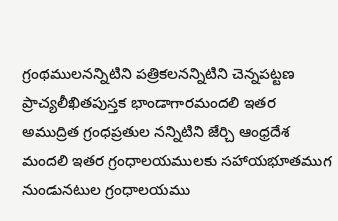గ్రంథములనన్నిటిని పత్రికలనన్నిటిని చెన్నపట్టణ ప్రాచ్యలీఖితపుస్తక భాండాగారమందలి ఇతర అముద్రిత గ్రంధప్రతుల నన్నిటిని జేర్చి ఆంధ్రదేశ మందలి ఇతర గ్రంధాలయములకు సహాయభూతముగ నుండునటుల గ్రంధాలయము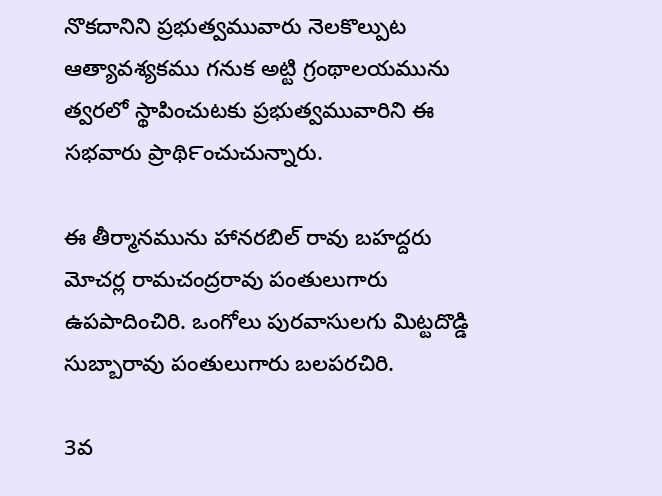నొకదానిని ప్రభుత్వమువారు నెలకొల్పుట ఆత్యావశ్యకము గనుక అట్టి గ్రంథాలయమును త్వరలో స్థాపించుటకు ప్రభుత్వమువారిని ఈ సభవారు ప్రాథి౯ంచుచున్నారు.

ఈ తీర్మానమును హానరబిల్ రావు బహద్దరు మోచర్ల రామచంద్రరావు పంతులుగారు ఉపపాదించిరి. ఒంగోలు పురవాసులగు మిట్టదొడ్డి సుబ్బారావు పంతులుగారు బలపరచిరి.

3వ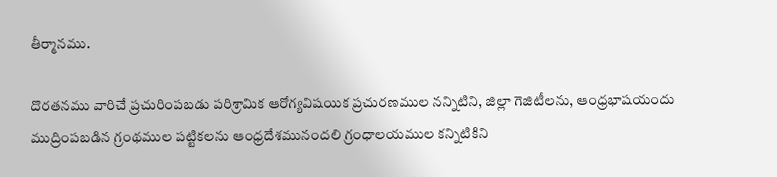తీర్మానము.

దొరతనము వారిచే ప్రచురింపబడు పరిశ్రామిక ఆరోగ్యవిషయిక ప్రచురణముల నన్నిటిని, జిల్లా గెజిటీలను, ఆంధ్రభాషయందు ముద్రింపబడిన గ్రంథముల పట్టికలను ఆంధ్రదేశమునందలి గ్రంధాలయముల కన్నిటికిని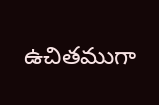ఉచితముగా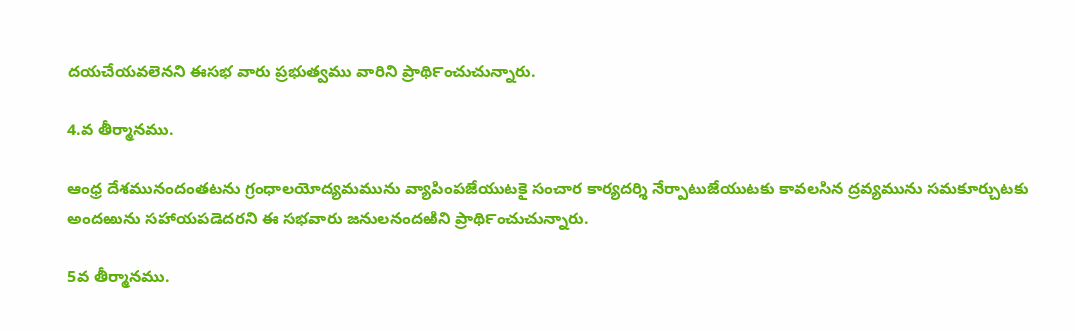దయచేయవలెనని ఈసభ వారు ప్రభుత్వము వారిని ప్రాథి౯ంచుచున్నారు.

4.వ తీర్మానము.

ఆంధ్ర దేశమునందంతటను గ్రంధాలయోద్యమమును వ్యాపింపజేయుటకై సంచార కార్యదర్శి నేర్పాటుజేయుటకు కావలసిన ద్రవ్యమును సమకూర్చుటకు అందఱును సహాయపడెదరని ఈ సభవారు జనులనందఱిని ప్రాథి౯ంచుచున్నారు.

5వ తీర్మానము.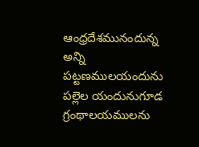ఆంధ్రదేశమునందున్న అన్ని పట్టణములయందును పల్లెల యందునుగూడ గ్రంథాలయములను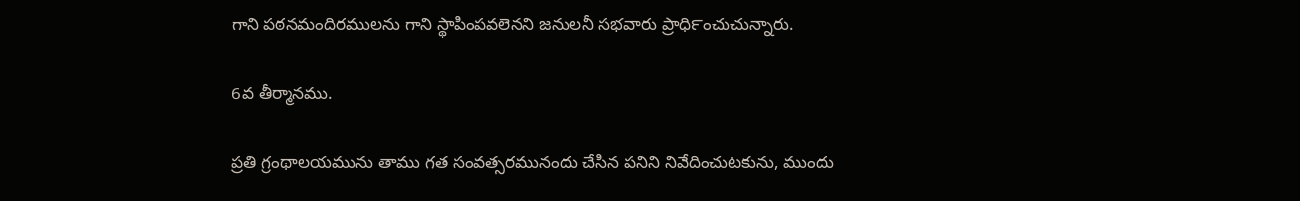గాని పఠనమందిరములను గాని స్థాపింపవలెనని జనులనీ సభవారు ప్రాధి౯ంచుచున్నారు.

6వ తీర్మానము.

ప్రతి గ్రంథాలయమును తాము గత సంవత్సరమునందు చేసిన పనిని నివేదించుటకును, ముందు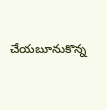చేయబూనుకొన్న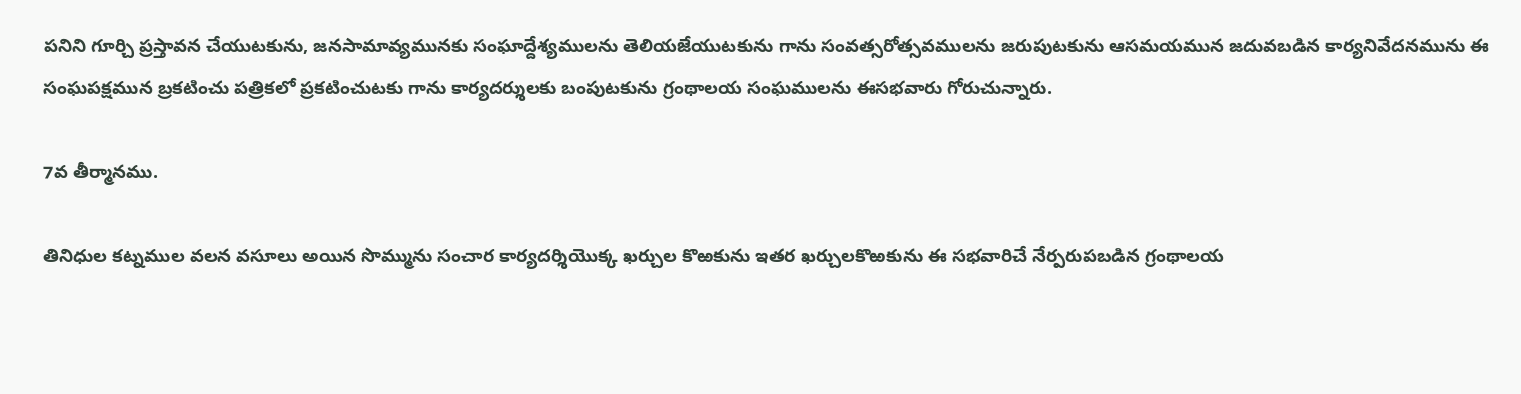పనిని గూర్చి ప్రస్తావన చేయుటకును, జనసామావ్యమునకు సంఘాద్దేశ్యములను తెలియజేయుటకును గాను సంవత్సరోత్సవములను జరుపుటకును ఆసమయమున జదువబడిన కార్యనివేదనమును ఈ సంఘపక్షమున బ్రకటించు పత్రికలో ప్రకటించుటకు గాను కార్యదర్శులకు బంపుటకును గ్రంథాలయ సంఘములను ఈసభవారు గోరుచున్నారు.

7వ తీర్మానము.

తినిధుల కట్నముల వలన వసూలు అయిన సొమ్మును సంచార కార్యదర్శియొక్క ఖర్చుల కొఱకును ఇతర ఖర్చులకొఱకును ఈ సభవారిచే నేర్పరుపబడిన గ్రంథాలయ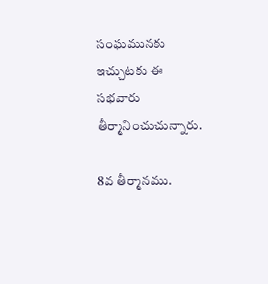సంఘమునకు ఇచ్చుటకు ఈ సభవారు తీర్మానించుచున్నారు.

8వ తీర్మానము.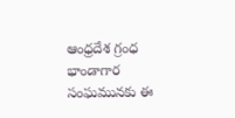ఆంధ్రదేశ గ్రంధ భాండాగార సంఘమునకు ఈ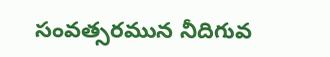సంవత్సరమున నీదిగువ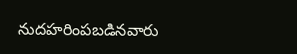నుదహరింపబడినవారు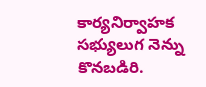కార్యనిర్వాహక సభ్యులుగ నెన్ను కొనబడిరి.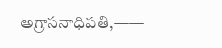అగ్రాసనాధిపతి,——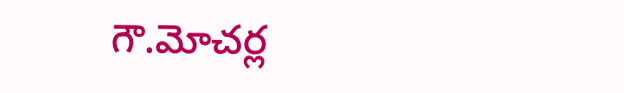గౌ.మోచర్ల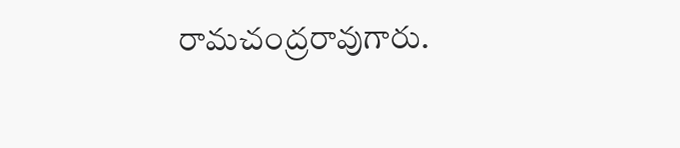రామచంద్రరావుగారు.